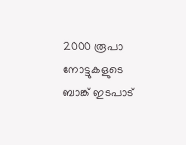2000 രൂപാ നോട്ടുകളുടെ ബാങ്ക് ഇടപാട്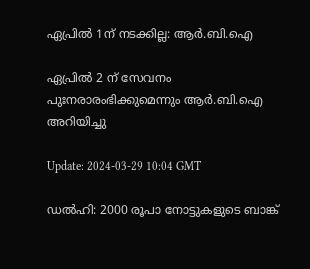ഏപ്രില്‍ 1ന് നടക്കില്ല: ആര്‍.ബി.ഐ

ഏപ്രില്‍ 2 ന് സേവനം പുഃനരാരംഭിക്കുമെന്നും ആര്‍.ബി.ഐ അറിയിച്ചു

Update: 2024-03-29 10:04 GMT

ഡല്‍ഹി: 2000 രൂപാ നോട്ടുകളുടെ ബാങ്ക്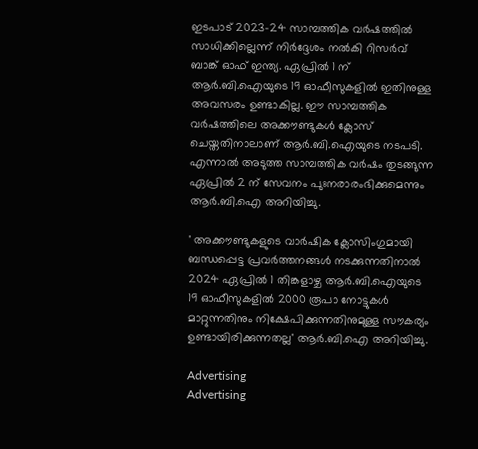ഇടപാട് 2023-24 സാമ്പത്തിക വര്‍ഷത്തിൽ  സാധിക്കില്ലെന്ന് നിര്‍ദ്ദേശം നല്‍കി റിസര്‍വ് ബാങ്ക് ഓഫ് ഇന്ത്യ. ഏപ്രില്‍ 1 ന് ആര്‍.ബി.ഐയുടെ 19 ഓഫീസുകളില്‍ ഇതിനുള്ള അവസരം ഉണ്ടാകില്ല. ഈ സാമ്പത്തിക വര്‍ഷത്തിലെ അക്കൗണ്ടുകള്‍ ക്ലോസ് ചെയ്തതിനാലാണ് ആര്‍.ബി.ഐയുടെ നടപടി. എന്നാല്‍ അടുത്ത സാമ്പത്തിക വര്‍ഷം തുടങ്ങുന്ന ഏപ്രില്‍ 2 ന് സേവനം പുഃനരാരംഭിക്കുമെന്നും ആര്‍.ബി.ഐ അറിയിച്ചു.

' അക്കൗണ്ടുകളുടെ വാര്‍ഷിക ക്ലോസിംഗുമായി ബന്ധപ്പെട്ട പ്രവര്‍ത്തനങ്ങള്‍ നടക്കുന്നതിനാല്‍ 2024 ഏപ്രില്‍ 1 തിങ്കളാഴ്ച ആര്‍.ബി.ഐയുടെ 19 ഓഫീസുകളില്‍ 2000 രൂപാ നോട്ടുകള്‍ മാറ്റുന്നതിനും നിക്ഷേപിക്കുന്നതിനുമുള്ള സൗകര്യം ഉണ്ടായിരിക്കുന്നതല്ല' ആര്‍.ബി.ഐ അറിയിച്ചു.

Advertising
Advertising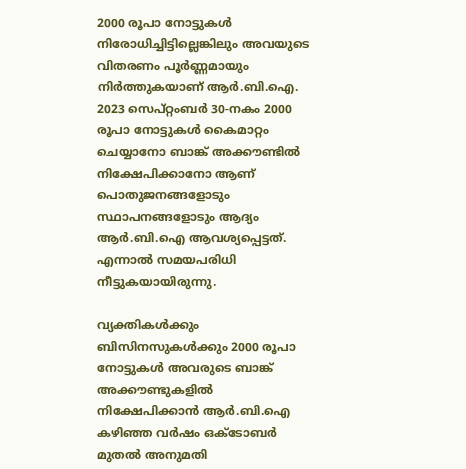2000 രൂപാ നോട്ടുകള്‍ നിരോധിച്ചിട്ടില്ലെങ്കിലും അവയുടെ വിതരണം പൂര്‍ണ്ണമായും നിര്‍ത്തുകയാണ് ആര്‍.ബി.ഐ. 2023 സെപ്റ്റംബര്‍ 30-നകം 2000 രൂപാ നോട്ടുകള്‍ കൈമാറ്റം ചെയ്യാനോ ബാങ്ക് അക്കൗണ്ടില്‍ നിക്ഷേപിക്കാനോ ആണ് പൊതുജനങ്ങളോടും സ്ഥാപനങ്ങളോടും ആദ്യം ആര്‍.ബി.ഐ ആവശ്യപ്പെട്ടത്. എന്നാല്‍ സമയപരിധി നീട്ടുകയായിരുന്നു.

വ്യക്തികള്‍ക്കും ബിസിനസുകള്‍ക്കും 2000 രൂപാ നോട്ടുകള്‍ അവരുടെ ബാങ്ക് അക്കൗണ്ടുകളില്‍ നിക്ഷേപിക്കാന്‍ ആര്‍.ബി.ഐ കഴിഞ്ഞ വര്‍ഷം ഒക്ടോബര്‍ മുതല്‍ അനുമതി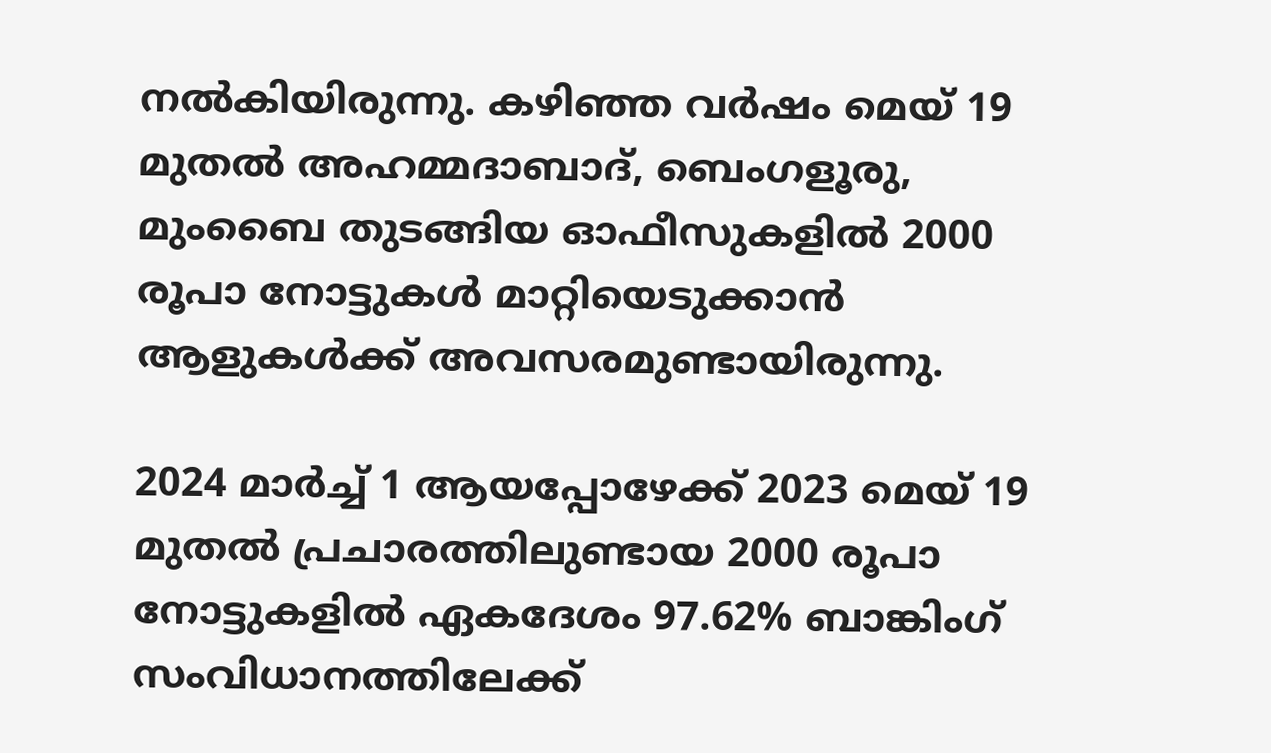നല്‍കിയിരുന്നു. കഴിഞ്ഞ വര്‍ഷം മെയ് 19 മുതല്‍ അഹമ്മദാബാദ്, ബെംഗളൂരു, മുംബൈ തുടങ്ങിയ ഓഫീസുകളില്‍ 2000 രൂപാ നോട്ടുകള്‍ മാറ്റിയെടുക്കാന്‍ ആളുകള്‍ക്ക് അവസരമുണ്ടായിരുന്നു.

2024 മാര്‍ച്ച് 1 ആയപ്പോഴേക്ക് 2023 മെയ് 19 മുതല്‍ പ്രചാരത്തിലുണ്ടായ 2000 രൂപാ നോട്ടുകളില്‍ ഏകദേശം 97.62% ബാങ്കിംഗ് സംവിധാനത്തിലേക്ക്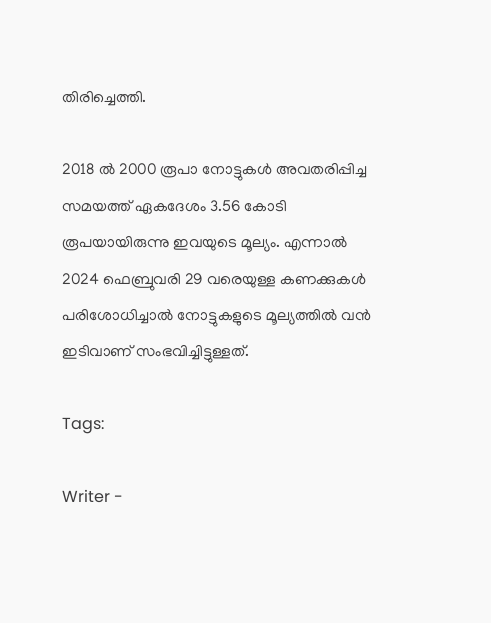തിരിച്ചെത്തി.

2018 ല്‍ 2000 രൂപാ നോട്ടുകള്‍ അവതരിപ്പിച്ച സമയത്ത് ഏകദേശം 3.56 കോടി രൂപയായിരുന്നു ഇവയുടെ മൂല്യം. എന്നാല്‍ 2024 ഫെബ്രുവരി 29 വരെയുള്ള കണക്കുകള്‍ പരിശോധിച്ചാല്‍ നോട്ടുകളുടെ മൂല്യത്തില്‍ വന്‍ ഇടിവാണ് സംഭവിച്ചിട്ടുള്ളത്.

Tags:

Writer -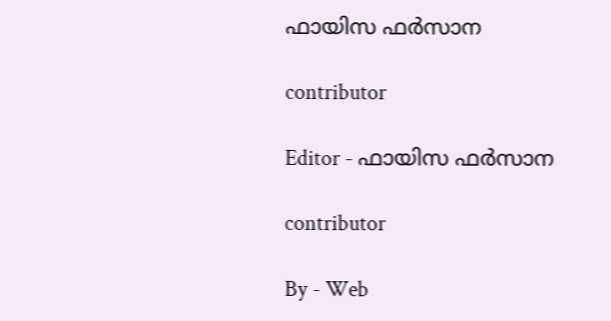ഫായിസ ഫർസാന

contributor

Editor - ഫായിസ ഫർസാന

contributor

By - Web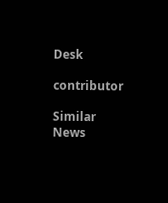Desk

contributor

Similar News